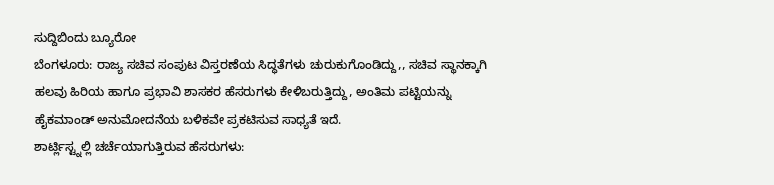ಸುದ್ದಿಬಿಂದು ಬ್ಯೂರೋ
ಬೆಂಗಳೂರು: ರಾಜ್ಯ ಸಚಿವ ಸಂಪುಟ ವಿಸ್ತರಣೆಯ ಸಿದ್ಧತೆಗಳು ಚುರುಕುಗೊಂಡಿದ್ದು,, ಸಚಿವ ಸ್ಥಾನಕ್ಕಾಗಿ ಹಲವು ಹಿರಿಯ ಹಾಗೂ ಪ್ರಭಾವಿ ಶಾಸಕರ ಹೆಸರುಗಳು ಕೇಳಿಬರುತ್ತಿದ್ದು, ಅಂತಿಮ ಪಟ್ಟಿಯನ್ನು ಹೈಕಮಾಂಡ್ ಅನುಮೋದನೆಯ ಬಳಿಕವೇ ಪ್ರಕಟಿಸುವ ಸಾಧ್ಯತೆ ಇದೆ.
ಶಾರ್ಟ್ಲಿಸ್ಟ್ನಲ್ಲಿ ಚರ್ಚೆಯಾಗುತ್ತಿರುವ ಹೆಸರುಗಳು: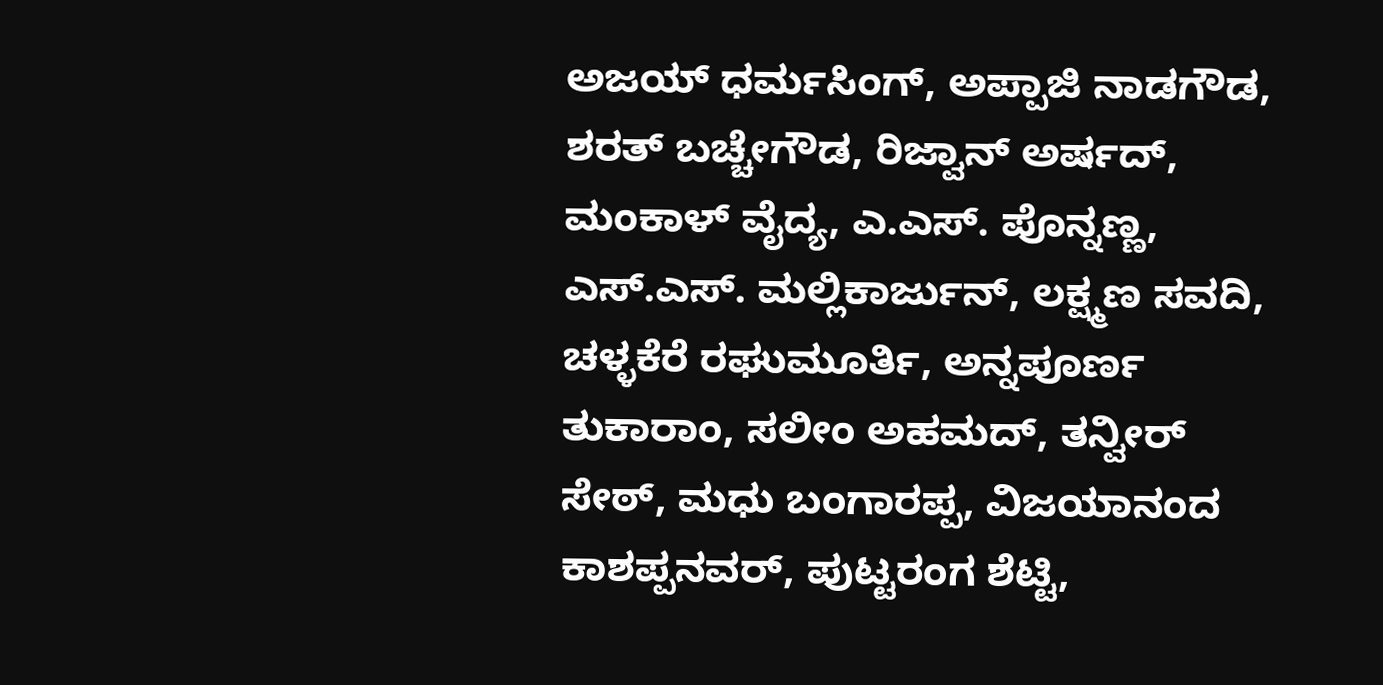ಅಜಯ್ ಧರ್ಮಸಿಂಗ್, ಅಪ್ಪಾಜಿ ನಾಡಗೌಡ, ಶರತ್ ಬಚ್ಚೇಗೌಡ, ರಿಜ್ವಾನ್ ಅರ್ಷದ್, ಮಂಕಾಳ್ ವೈದ್ಯ, ಎ.ಎಸ್. ಪೊನ್ನಣ್ಣ, ಎಸ್.ಎಸ್. ಮಲ್ಲಿಕಾರ್ಜುನ್, ಲಕ್ಷ್ಮಣ ಸವದಿ, ಚಳ್ಳಕೆರೆ ರಘುಮೂರ್ತಿ, ಅನ್ನಪೂರ್ಣ ತುಕಾರಾಂ, ಸಲೀಂ ಅಹಮದ್, ತನ್ವೀರ್ ಸೇಠ್, ಮಧು ಬಂಗಾರಪ್ಪ, ವಿಜಯಾನಂದ ಕಾಶಪ್ಪನವರ್, ಪುಟ್ಟರಂಗ ಶೆಟ್ಟಿ,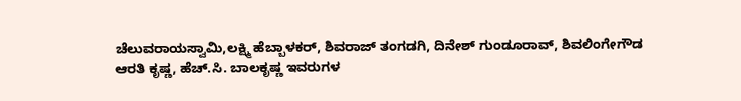ಚೆಲುವರಾಯಸ್ವಾಮಿ,ಲಕ್ಷ್ಮಿ ಹೆಬ್ಬಾಳಕರ್, ಶಿವರಾಜ್ ತಂಗಡಗಿ, ದಿನೇಶ್ ಗುಂಡೂರಾವ್, ಶಿವಲಿಂಗೇಗೌಡ
ಆರತಿ ಕೃಷ್ಣ, ಹೆಚ್.ಸಿ. ಬಾಲಕೃಷ್ಣ ಇವರುಗಳ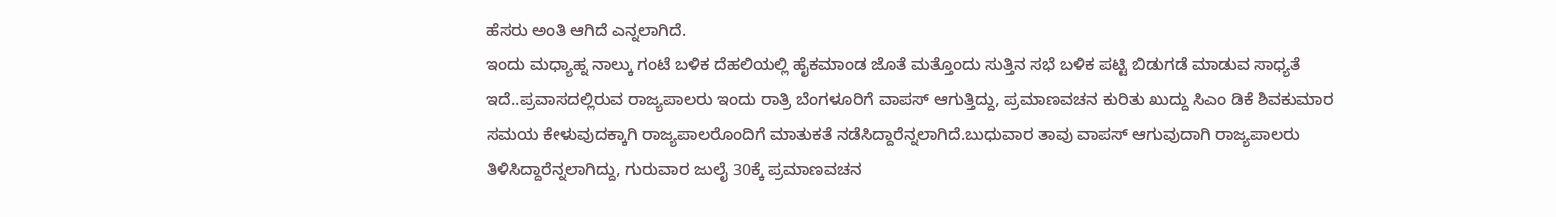ಹೆಸರು ಅಂತಿ ಆಗಿದೆ ಎನ್ನಲಾಗಿದೆ.
ಇಂದು ಮಧ್ಯಾಹ್ನ ನಾಲ್ಕು ಗಂಟೆ ಬಳಿಕ ದೆಹಲಿಯಲ್ಲಿ ಹೈಕಮಾಂಡ ಜೊತೆ ಮತ್ತೊಂದು ಸುತ್ತಿನ ಸಭೆ ಬಳಿಕ ಪಟ್ಟಿ ಬಿಡುಗಡೆ ಮಾಡುವ ಸಾಧ್ಯತೆ ಇದೆ..ಪ್ರವಾಸದಲ್ಲಿರುವ ರಾಜ್ಯಪಾಲರು ಇಂದು ರಾತ್ರಿ ಬೆಂಗಳೂರಿಗೆ ವಾಪಸ್ ಆಗುತ್ತಿದ್ದು, ಪ್ರಮಾಣವಚನ ಕುರಿತು ಖುದ್ದು ಸಿಎಂ ಡಿಕೆ ಶಿವಕುಮಾರ ಸಮಯ ಕೇಳುವುದಕ್ಕಾಗಿ ರಾಜ್ಯಪಾಲರೊಂದಿಗೆ ಮಾತುಕತೆ ನಡೆಸಿದ್ದಾರೆನ್ನಲಾಗಿದೆ.ಬುಧುವಾರ ತಾವು ವಾಪಸ್ ಆಗುವುದಾಗಿ ರಾಜ್ಯಪಾಲರು ತಿಳಿಸಿದ್ದಾರೆನ್ನಲಾಗಿದ್ದು, ಗುರುವಾರ ಜುಲೈ 30ಕ್ಕೆ ಪ್ರಮಾಣವಚನ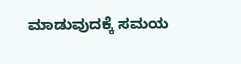ಮಾಡುವುದಕ್ಕೆ ಸಮಯ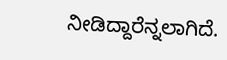ನೀಡಿದ್ದಾರೆನ್ನಲಾಗಿದೆ.